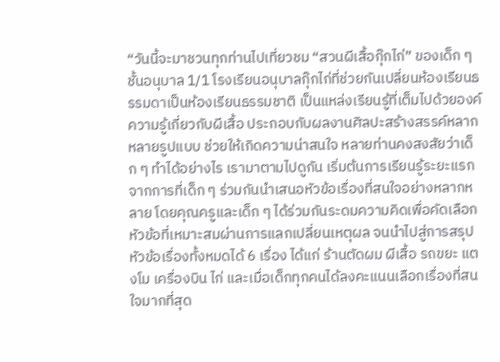“วันนี้จะมาชวนทุกท่านไปเที่ยวชม “สวนผีเสื้อกุ๊กไก่” ของเด็ก ๆ ชั้นอนุบาล 1/1 โรงเรียนอนุบาลกุ๊กไก่ที่ช่วยกันเปลี่ยนห้องเรียนธรรมดาเป็นห้องเรียนธรรมชาติ เป็นแหล่งเรียนรู้ที่เต็มไปด้วยองค์ความรู้เกี่ยวกับผีเสื้อ ประกอบกับผลงานศิลปะสร้างสรรค์หลากหลายรูปแบบ ช่วยให้เกิดความน่าสนใจ หลายท่านคงสงสัยว่าเด็ก ๆ ทำได้อย่างไร เรามาตามไปดูกัน เริ่มต้นการเรียนรู้ระยะแรก จากการที่เด็ก ๆ ร่วมกันนำเสนอหัวข้อเรื่องที่สนใจอย่างหลากหลาย โดยคุณครูและเด็ก ๆ ได้ร่วมกันระดมความคิดเพื่อคัดเลือกหัวข้อที่เหมาะสมผ่านการแลกเปลี่ยนเหตุผล จนนำไปสู่การสรุปหัวข้อเรื่องทั้งหมดได้ 6 เรื่อง ได้แก่ ร้านตัดผม ผีเสื้อ รถขยะ แตงโม เครื่องบิน ไก่ และเมื่อเด็กทุกคนได้ลงคะแนนเลือกเรื่องที่สนใจมากที่สุด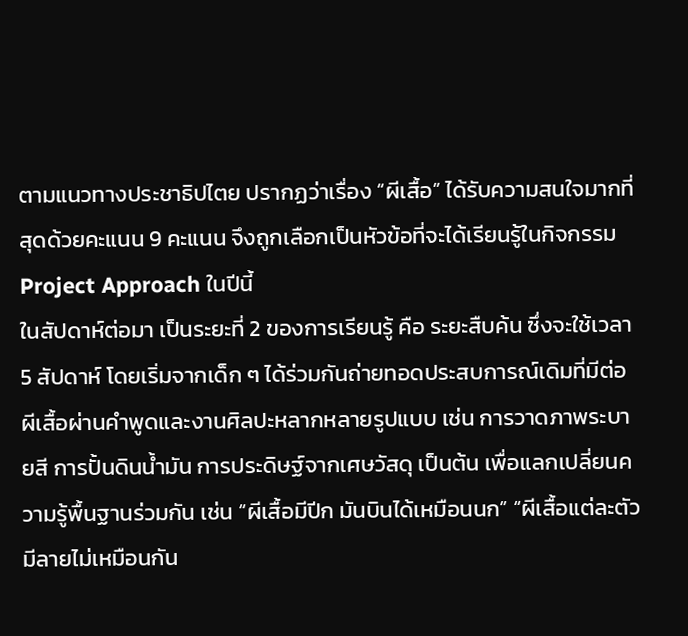ตามแนวทางประชาธิปไตย ปรากฏว่าเรื่อง “ผีเสื้อ” ได้รับความสนใจมากที่สุดด้วยคะแนน 9 คะแนน จึงถูกเลือกเป็นหัวข้อที่จะได้เรียนรู้ในกิจกรรม Project Approach ในปีนี้
ในสัปดาห์ต่อมา เป็นระยะที่ 2 ของการเรียนรู้ คือ ระยะสืบค้น ซึ่งจะใช้เวลา 5 สัปดาห์ โดยเริ่มจากเด็ก ๆ ได้ร่วมกันถ่ายทอดประสบการณ์เดิมที่มีต่อผีเสื้อผ่านคำพูดและงานศิลปะหลากหลายรูปแบบ เช่น การวาดภาพระบายสี การปั้นดินน้ำมัน การประดิษฐ์จากเศษวัสดุ เป็นต้น เพื่อแลกเปลี่ยนความรู้พื้นฐานร่วมกัน เช่น “ผีเสื้อมีปีก มันบินได้เหมือนนก” “ผีเสื้อแต่ละตัวมีลายไม่เหมือนกัน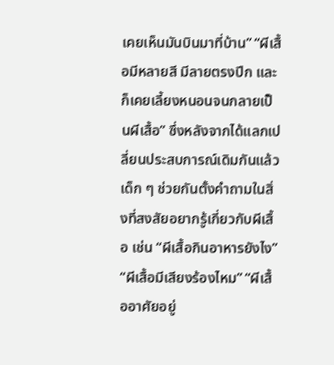เคยเห็นมันบินมาที่บ้าน” “ผีเสื้อมีหลายสี มีลายตรงปีก และก็เคยเลี้ยงหนอนจนกลายเป็นผีเสื้อ” ซึ่งหลังจากได้แลกเปลี่ยนประสบการณ์เดิมกันแล้ว เด็ก ๆ ช่วยกันตั้งคำถามในสิ่งที่สงสัยอยากรู้เกี่ยวกับผีเสื้อ เช่น “ผีเสื้อกินอาหารยังไง” “ผีเสื้อมีเสียงร้องไหม” “ผีเสื้ออาศัยอยู่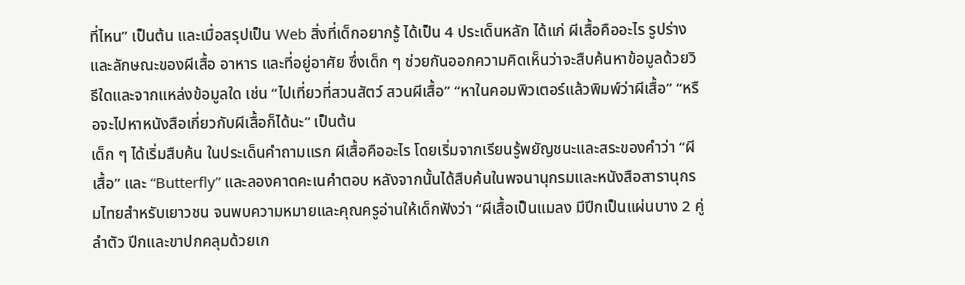ที่ไหน” เป็นต้น และเมื่อสรุปเป็น Web สิ่งที่เด็กอยากรู้ ได้เป็น 4 ประเด็นหลัก ได้แก่ ผีเสื้อคืออะไร รูปร่างและลักษณะของผีเสื้อ อาหาร และที่อยู่อาศัย ซึ่งเด็ก ๆ ช่วยกันออกความคิดเห็นว่าจะสืบค้นหาข้อมูลด้วยวิธีใดและจากแหล่งข้อมูลใด เช่น “ไปเที่ยวที่สวนสัตว์ สวนผีเสื้อ” “หาในคอมพิวเตอร์แล้วพิมพ์ว่าผีเสื้อ” “หรือจะไปหาหนังสือเกี่ยวกับผีเสื้อก็ได้นะ” เป็นต้น
เด็ก ๆ ได้เริ่มสืบค้น ในประเด็นคำถามแรก ผีเสื้อคืออะไร โดยเริ่มจากเรียนรู้พยัญชนะและสระของคำว่า “ผีเสื้อ” และ “Butterfly” และลองคาดคะเนคำตอบ หลังจากนั้นได้สืบค้นในพจนานุกรมและหนังสือสารานุกรมไทยสำหรับเยาวชน จนพบความหมายและคุณครูอ่านให้เด็กฟังว่า “ผีเสื้อเป็นแมลง มีปีกเป็นแผ่นบาง 2 คู่ ลำตัว ปีกและขาปกคลุมด้วยเก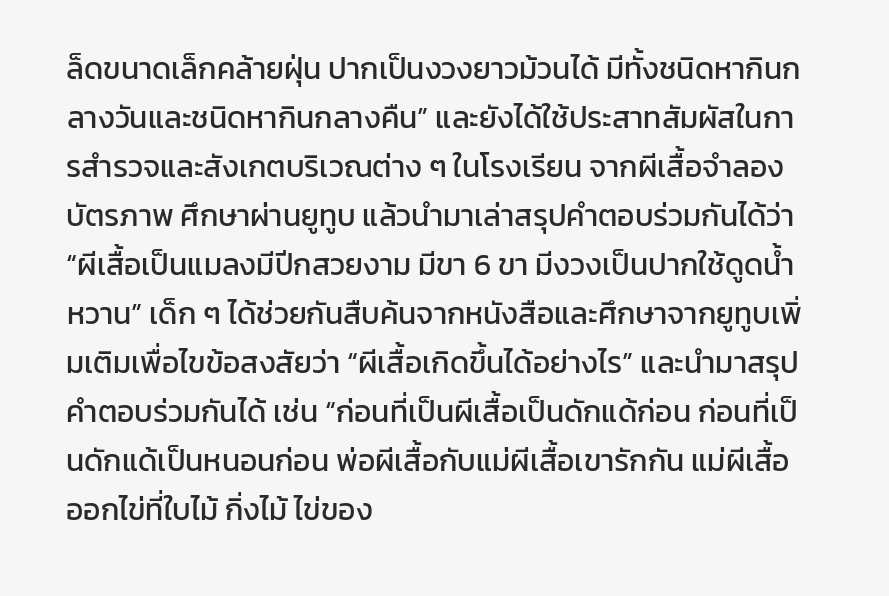ล็ดขนาดเล็กคล้ายฝุ่น ปากเป็นงวงยาวม้วนได้ มีทั้งชนิดหากินกลางวันและชนิดหากินกลางคืน” และยังได้ใช้ประสาทสัมผัสในการสำรวจและสังเกตบริเวณต่าง ๆ ในโรงเรียน จากผีเสื้อจำลอง บัตรภาพ ศึกษาผ่านยูทูบ แล้วนำมาเล่าสรุปคำตอบร่วมกันได้ว่า “ผีเสื้อเป็นแมลงมีปีกสวยงาม มีขา 6 ขา มีงวงเป็นปากใช้ดูดน้ำหวาน” เด็ก ๆ ได้ช่วยกันสืบค้นจากหนังสือและศึกษาจากยูทูบเพิ่มเติมเพื่อไขข้อสงสัยว่า “ผีเสื้อเกิดขึ้นได้อย่างไร” และนำมาสรุปคำตอบร่วมกันได้ เช่น “ก่อนที่เป็นผีเสื้อเป็นดักแด้ก่อน ก่อนที่เป็นดักแด้เป็นหนอนก่อน พ่อผีเสื้อกับแม่ผีเสื้อเขารักกัน แม่ผีเสื้อออกไข่ที่ใบไม้ กิ่งไม้ ไข่ของ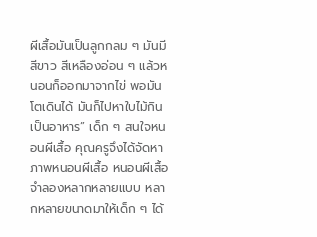ผีเสื้อมันเป็นลูกกลม ๆ มันมีสีขาว สีเหลืองอ่อน ๆ แล้วหนอนก็ออกมาจากไข่ พอมันโตเดินได้ มันก็ไปหาใบไม้กินเป็นอาหาร” เด็ก ๆ สนใจหนอนผีเสื้อ คุณครูจึงได้จัดหาภาพหนอนผีเสื้อ หนอนผีเสื้อจำลองหลากหลายแบบ หลากหลายขนาดมาให้เด็ก ๆ ได้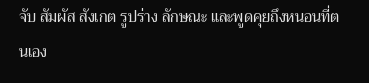จับ สัมผัส สังเกต รูปร่าง ลักษณะ และพูดคุยถึงหนอนที่ตนเอง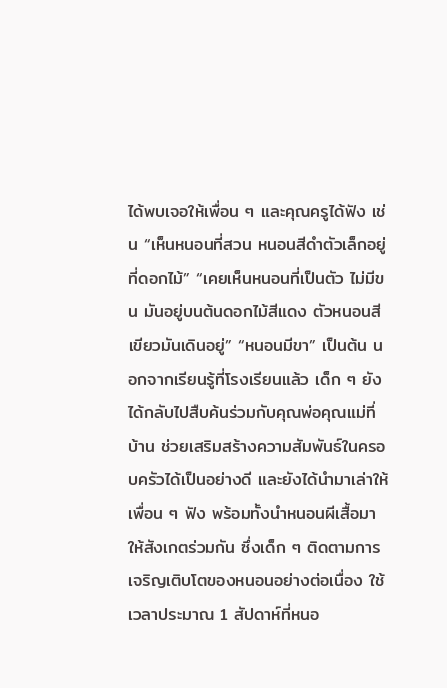ได้พบเจอให้เพื่อน ๆ และคุณครูได้ฟัง เช่น “เห็นหนอนที่สวน หนอนสีดำตัวเล็กอยู่ที่ดอกไม้” “เคยเห็นหนอนที่เป็นตัว ไม่มีขน มันอยู่บนต้นดอกไม้สีแดง ตัวหนอนสีเขียวมันเดินอยู่” “หนอนมีขา” เป็นต้น นอกจากเรียนรู้ที่โรงเรียนแล้ว เด็ก ๆ ยังได้กลับไปสืบค้นร่วมกับคุณพ่อคุณแม่ที่บ้าน ช่วยเสริมสร้างความสัมพันธ์ในครอบครัวได้เป็นอย่างดี และยังได้นำมาเล่าให้เพื่อน ๆ ฟัง พร้อมทั้งนำหนอนผีเสื้อมาให้สังเกตร่วมกัน ซึ่งเด็ก ๆ ติดตามการเจริญเติบโตของหนอนอย่างต่อเนื่อง ใช้เวลาประมาณ 1 สัปดาห์ที่หนอ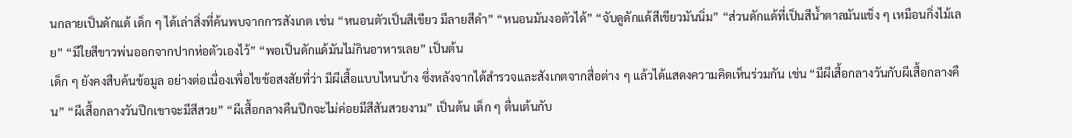นกลายเป็นดักแด้ เด็ก ๆ ได้เล่าสิ่งที่ค้นพบจากการสังเกต เช่น “หนอนตัวเป็นสีเขียว มีลายสีดำ” “หนอนมันงอตัวได้” “จับดูดักแด้สีเขียวมันนิ่ม” “ส่วนดักแด้ที่เป็นสีน้ำตาลมันแข็ง ๆ เหมือนกิ่งไม้เลย” “มีใยสีขาวพ่นออกจากปากห่อตัวเองไว้” “พอเป็นดักแด้มันไม่กินอาหารเลย” เป็นต้น
เด็ก ๆ ยังคงสืบค้นข้อมูล อย่างต่อเนื่องเพื่อไขข้อสงสัยที่ว่า มีผีเสื้อแบบไหนบ้าง ซึ่งหลังจากได้สำรวจและสังเกตจากสื่อต่าง ๆ แล้วได้แสดงความคิดเห็นร่วมกัน เช่น “มีผีเสื้อกลางวันกับผีเสื้อกลางคืน” “ผีเสื้อกลางวันปีกเขาจะมีสีสวย” “ผีเสื้อกลางคืนปีกจะไม่ค่อยมีสีสันสวยงาม” เป็นต้น เด็ก ๆ ตื่นเต้นกับ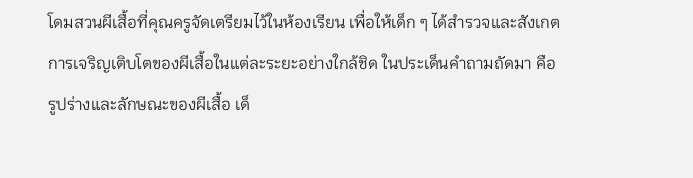โดมสวนผีเสื้อที่คุณครูจัดเตรียมไว้ในห้องเรียน เพื่อให้เด็ก ๆ ได้สำรวจและสังเกตการเจริญเติบโตของผีเสื้อในแต่ละระยะอย่างใกล้ชิด ในประเด็นคำถามถัดมา คือ รูปร่างและลักษณะของผีเสื้อ เด็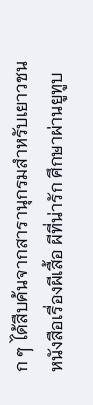ก ๆ ได้สืบค้นจากสารานุกรมสำหรับเยาวชน หนังสือเรื่องผีเสื้อ ผีที่น่ารัก ศึกษาผ่านยูทูบ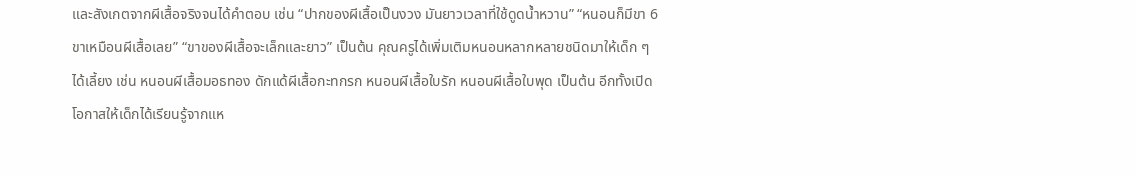และสังเกตจากผีเสื้อจริงจนได้คำตอบ เช่น “ปากของผีเสื้อเป็นงวง มันยาวเวลาที่ใช้ดูดน้ำหวาน” “หนอนก็มีขา 6 ขาเหมือนผีเสื้อเลย” “ขาของผีเสื้อจะเล็กและยาว” เป็นต้น คุณครูได้เพิ่มเติมหนอนหลากหลายชนิดมาให้เด็ก ๆ ได้เลี้ยง เช่น หนอนผีเสื้อมอธทอง ดักแด้ผีเสื้อกะทกรก หนอนผีเสื้อใบรัก หนอนผีเสื้อใบพุด เป็นต้น อีกทั้งเปิดโอกาสให้เด็กได้เรียนรู้จากแห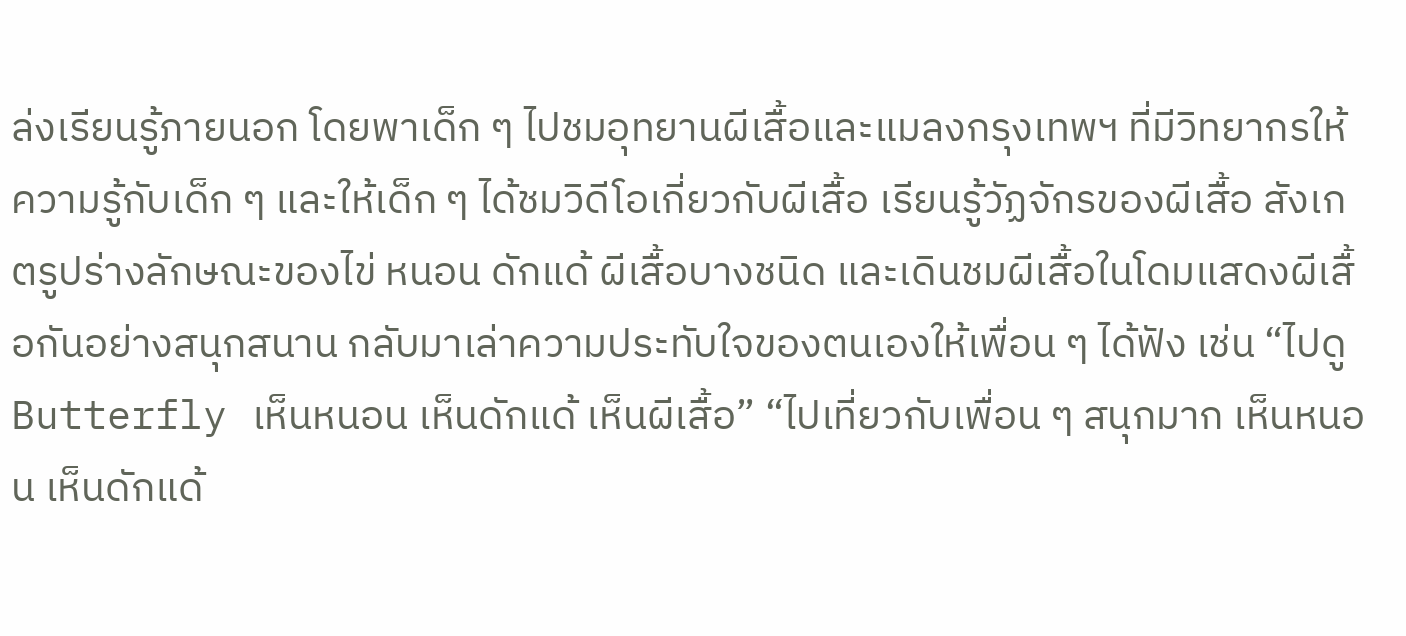ล่งเรียนรู้ภายนอก โดยพาเด็ก ๆ ไปชมอุทยานผีเสื้อและแมลงกรุงเทพฯ ที่มีวิทยากรให้ความรู้กับเด็ก ๆ และให้เด็ก ๆ ได้ชมวิดีโอเกี่ยวกับผีเสื้อ เรียนรู้วัฏจักรของผีเสื้อ สังเกตรูปร่างลักษณะของไข่ หนอน ดักแด้ ผีเสื้อบางชนิด และเดินชมผีเสื้อในโดมแสดงผีเสื้อกันอย่างสนุกสนาน กลับมาเล่าความประทับใจของตนเองให้เพื่อน ๆ ได้ฟัง เช่น “ไปดู Butterfly เห็นหนอน เห็นดักแด้ เห็นผีเสื้อ” “ไปเที่ยวกับเพื่อน ๆ สนุกมาก เห็นหนอน เห็นดักแด้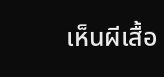เห็นผีเสื้อ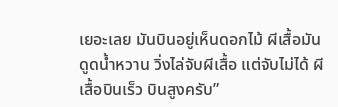เยอะเลย มันบินอยู่เห็นดอกไม้ ผีเสื้อมันดูดน้ำหวาน วิ่งไล่จับผีเสื้อ แต่จับไม่ได้ ผีเสื้อบินเร็ว บินสูงครับ”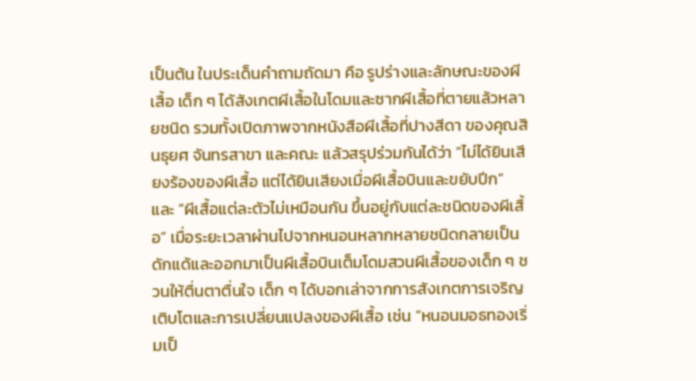เป็นต้น ในประเด็นคำถามถัดมา คือ รูปร่างและลักษณะของผีเสื้อ เด็ก ๆ ได้สังเกตผีเสื้อในโดมและซากผีเสื้อที่ตายแล้วหลายชนิด รวมทั้งเปิดภาพจากหนังสือผีเสื้อที่ปางสีดา ของคุณสินธุยศ จันทรสาขา และคณะ แล้วสรุปร่วมกันได้ว่า “ไม่ได้ยินเสียงร้องของผีเสื้อ แต่ได้ยินเสียงเมื่อผีเสื้อบินและขยับปีก” และ “ผีเสื้อแต่ละตัวไม่เหมือนกัน ขึ้นอยู่กับแต่ละชนิดของผีเสื้อ” เมื่อระยะเวลาผ่านไปจากหนอนหลากหลายชนิดกลายเป็นดักแด้และออกมาเป็นผีเสื้อบินเต็มโดมสวนผีเสื้อของเด็ก ๆ ชวนให้ตื่นตาตื่นใจ เด็ก ๆ ได้บอกเล่าจากการสังเกตการเจริญเติบโตและการเปลี่ยนแปลงของผีเสื้อ เช่น “หนอนมอธทองเริ่มเป็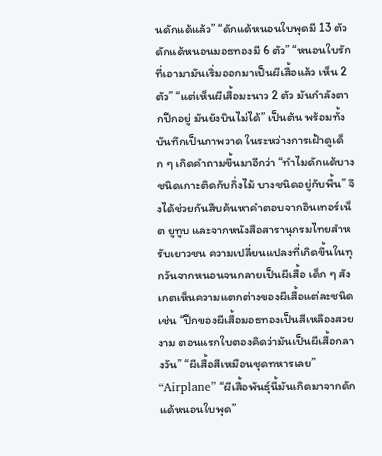นดักแด้แล้ว” “ดักแด้หนอนใบพุดมี 13 ตัว ดักแด้หนอนมอธทองมี 6 ตัว” “หนอนใบรักที่เอามามันเริ่มออกมาเป็นผีเสื้อแล้ว เห็น 2 ตัว” “แต่เห็นผีเสื้อมะนาว 2 ตัว มันกำลังตากปีกอยู่ มันยังบินไม่ได้” เป็นต้น พร้อมทั้งบันทึกเป็นภาพวาด ในระหว่างการเฝ้าดูเด็ก ๆ เกิดคำถามขึ้นมาอีกว่า “ทำไมดักแด้บางชนิดเกาะติดกับกิ่งไม้ บางชนิดอยู่กับพื้น” จึงได้ช่วยกันสืบค้นหาคำตอบจากอินเทอร์เน็ต ยูทูบ และจากหนังสือสารานุกรมไทยสำหรับเยาวชน ความเปลี่ยนแปลงที่เกิดขึ้นในทุกวันจากหนอนจนกลายเป็นผีเสื้อ เด็ก ๆ สังเกตเห็นความแตกต่างของผีเสื้อแต่ละชนิด เช่น “ปีกของผีเสื้อมอธทองเป็นสีเหลืองสวยงาม ตอนแรกใบตองคิดว่ามันเป็นผีเสื้อกลางวัน” “ผีเสื้อสีเหมือนชุดทหารเลย” “Airplane” “ผีเสื้อพันธุ์นี้มันเกิดมาจากดักแด้หนอนใบพุด”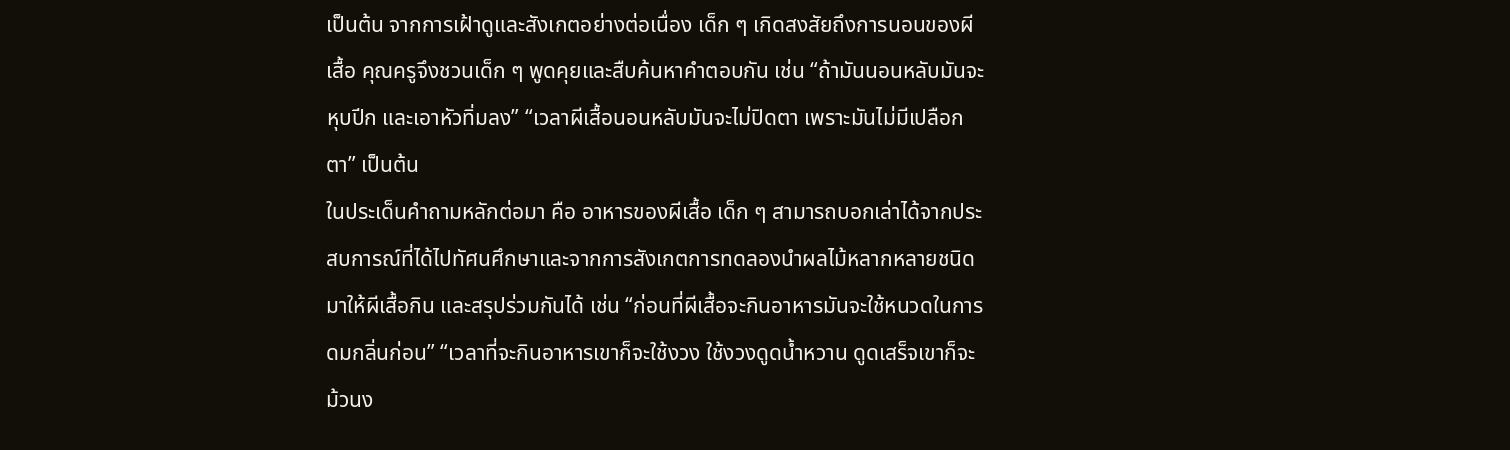เป็นต้น จากการเฝ้าดูและสังเกตอย่างต่อเนื่อง เด็ก ๆ เกิดสงสัยถึงการนอนของผีเสื้อ คุณครูจึงชวนเด็ก ๆ พูดคุยและสืบค้นหาคำตอบกัน เช่น “ถ้ามันนอนหลับมันจะหุบปีก และเอาหัวทิ่มลง” “เวลาผีเสื้อนอนหลับมันจะไม่ปิดตา เพราะมันไม่มีเปลือกตา” เป็นต้น
ในประเด็นคำถามหลักต่อมา คือ อาหารของผีเสื้อ เด็ก ๆ สามารถบอกเล่าได้จากประสบการณ์ที่ได้ไปทัศนศึกษาและจากการสังเกตการทดลองนำผลไม้หลากหลายชนิดมาให้ผีเสื้อกิน และสรุปร่วมกันได้ เช่น “ก่อนที่ผีเสื้อจะกินอาหารมันจะใช้หนวดในการดมกลิ่นก่อน” “เวลาที่จะกินอาหารเขาก็จะใช้งวง ใช้งวงดูดน้ำหวาน ดูดเสร็จเขาก็จะม้วนง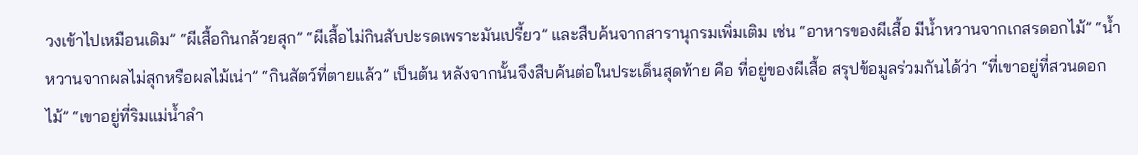วงเข้าไปเหมือนเดิม” “ผีเสื้อกินกล้วยสุก” “ผีเสื้อไม่กินสับปะรดเพราะมันเปรี้ยว” และสืบค้นจากสารานุกรมเพิ่มเติม เช่น “อาหารของผีเสื้อ มีน้ำหวานจากเกสรดอกไม้” “น้ำหวานจากผลไม่สุกหรือผลไม้เน่า” “กินสัตว์ที่ตายแล้ว” เป็นต้น หลังจากนั้นจึงสืบค้นต่อในประเด็นสุดท้าย คือ ที่อยู่ของผีเสื้อ สรุปข้อมูลร่วมกันได้ว่า “ที่เขาอยู่ที่สวนดอกไม้” “เขาอยู่ที่ริมแม่น้ำลำ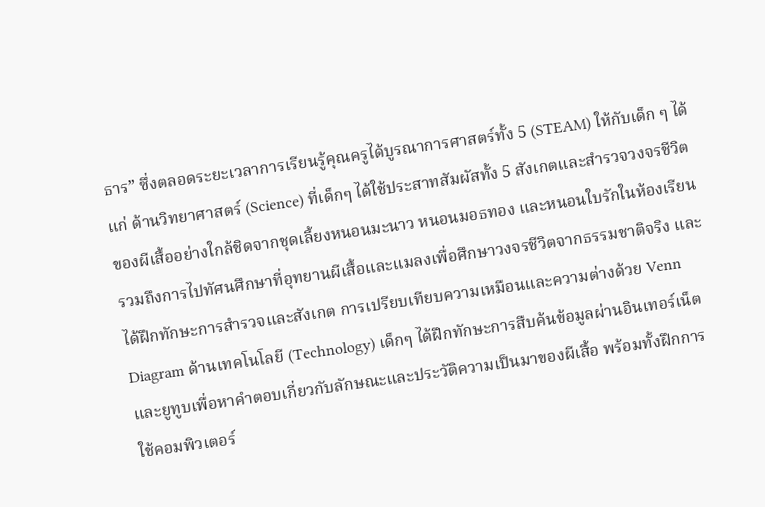ธาร” ซึ่งตลอดระยะเวลาการเรียนรู้คุณครูได้บูรณาการศาสตร์ทั้ง 5 (STEAM) ให้กับเด็ก ๆ ได้แก่ ด้านวิทยาศาสตร์ (Science) ที่เด็กๆ ได้ใช้ประสาทสัมผัสทั้ง 5 สังเกตและสำรวจวงจรชีวิตของผีเสื้ออย่างใกล้ชิดจากชุดเลี้ยงหนอนมะนาว หนอนมอธทอง และหนอนใบรักในห้องเรียน รวมถึงการไปทัศนศึกษาที่อุทยานผีเสื้อและแมลงเพื่อศึกษาวงจรชีวิตจากธรรมชาติจริง และได้ฝึกทักษะการสำรวจและสังเกต การเปรียบเทียบความเหมือนและความต่างด้วย Venn Diagram ด้านเทคโนโลยี (Technology) เด็กๆ ได้ฝึกทักษะการสืบค้นข้อมูลผ่านอินเทอร์เน็ตและยูทูบเพื่อหาคำตอบเกี่ยวกับลักษณะและประวัติความเป็นมาของผีเสื้อ พร้อมทั้งฝึกการใช้คอมพิวเตอร์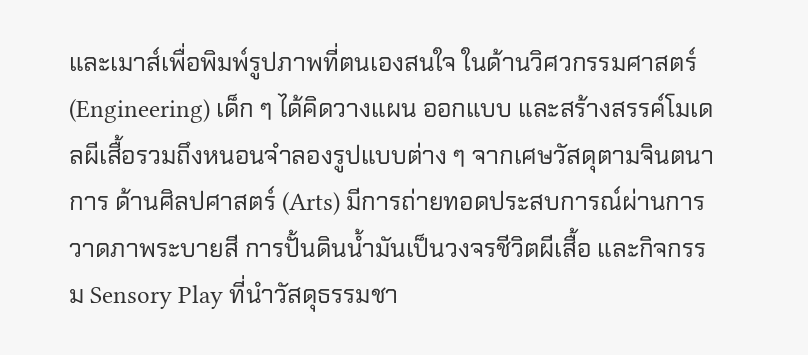และเมาส์เพื่อพิมพ์รูปภาพที่ตนเองสนใจ ในด้านวิศวกรรมศาสตร์ (Engineering) เด็ก ๆ ได้คิดวางแผน ออกแบบ และสร้างสรรค์โมเดลผีเสื้อรวมถึงหนอนจำลองรูปแบบต่าง ๆ จากเศษวัสดุตามจินตนาการ ด้านศิลปศาสตร์ (Arts) มีการถ่ายทอดประสบการณ์ผ่านการวาดภาพระบายสี การปั้นดินน้ำมันเป็นวงจรชีวิตผีเสื้อ และกิจกรรม Sensory Play ที่นำวัสดุธรรมชา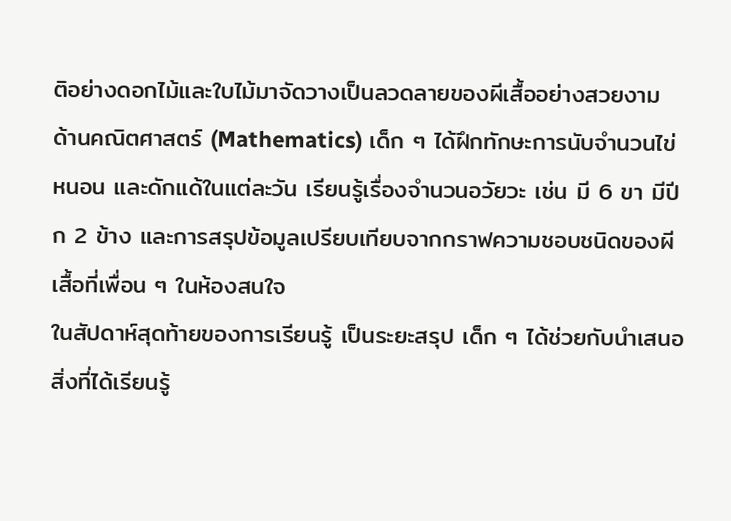ติอย่างดอกไม้และใบไม้มาจัดวางเป็นลวดลายของผีเสื้ออย่างสวยงาม ด้านคณิตศาสตร์ (Mathematics) เด็ก ๆ ได้ฝึกทักษะการนับจำนวนไข่ หนอน และดักแด้ในแต่ละวัน เรียนรู้เรื่องจำนวนอวัยวะ เช่น มี 6 ขา มีปีก 2 ข้าง และการสรุปข้อมูลเปรียบเทียบจากกราฟความชอบชนิดของผีเสื้อที่เพื่อน ๆ ในห้องสนใจ
ในสัปดาห์สุดท้ายของการเรียนรู้ เป็นระยะสรุป เด็ก ๆ ได้ช่วยกับนำเสนอสิ่งที่ได้เรียนรู้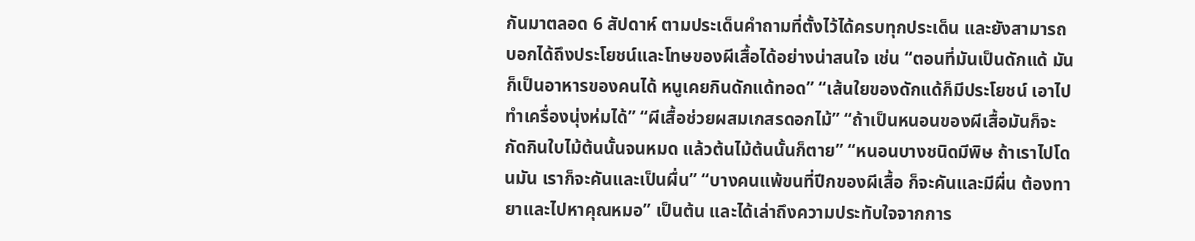กันมาตลอด 6 สัปดาห์ ตามประเด็นคำถามที่ตั้งไว้ได้ครบทุกประเด็น และยังสามารถบอกได้ถึงประโยชน์และโทษของผีเสื้อได้อย่างน่าสนใจ เช่น “ตอนที่มันเป็นดักแด้ มันก็เป็นอาหารของคนได้ หนูเคยกินดักแด้ทอด” “เส้นใยของดักแด้ก็มีประโยชน์ เอาไปทำเครื่องนุ่งห่มได้” “ผีเสื้อช่วยผสมเกสรดอกไม้” “ถ้าเป็นหนอนของผีเสื้อมันก็จะกัดกินใบไม้ต้นนั้นจนหมด แล้วต้นไม้ต้นนั้นก็ตาย” “หนอนบางชนิดมีพิษ ถ้าเราไปโดนมัน เราก็จะคันและเป็นผื่น” “บางคนแพ้ขนที่ปีกของผีเสื้อ ก็จะคันและมีผื่น ต้องทายาและไปหาคุณหมอ” เป็นต้น และได้เล่าถึงความประทับใจจากการ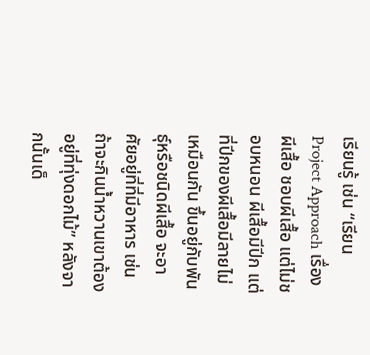เรียนรู้ เช่น “เรียน Project Approach เรื่อง ผีเสื้อ ชอบผีเสื้อ แต่ไม่ชอบหนอน ผีเสื้อมีปีก แต่ที่ปีกของผีเสื้อมีลายไม่เหมือนกัน ขึ้นอยู่กับพันธุ์หรือชนิดผีเสื้อ จะอาศัยอยู่ที่ที่มีอาหาร เช่น ถ้าจะกินน้ำหวานเขาต้องอยู่ที่ทุ่งดอกไม้” หลังจากนั้นเด็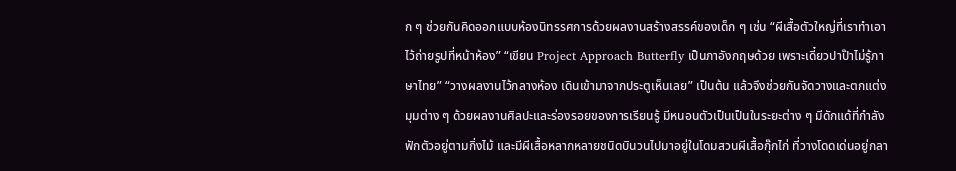ก ๆ ช่วยกันคิดออกแบบห้องนิทรรศการด้วยผลงานสร้างสรรค์ของเด็ก ๆ เช่น “ผีเสื้อตัวใหญ่ที่เราทำเอาไว้ถ่ายรูปที่หน้าห้อง” “เขียน Project Approach Butterfly เป็นภาอังกฤษด้วย เพราะเดี๋ยวปาป๊าไม่รู้ภาษาไทย” “วางผลงานไว้กลางห้อง เดินเข้ามาจากประตูเห็นเลย” เป็นต้น แล้วจึงช่วยกันจัดวางและตกแต่งมุมต่าง ๆ ด้วยผลงานศิลปะและร่องรอยของการเรียนรู้ มีหนอนตัวเป็นเป็นในระยะต่าง ๆ มีดักแด้ที่กำลังฟักตัวอยู่ตามกิ่งไม้ และมีผีเสื้อหลากหลายชนิดบินวนไปมาอยู่ในโดมสวนผีเสื้อกุ๊กไก่ ที่วางโดดเด่นอยู่กลา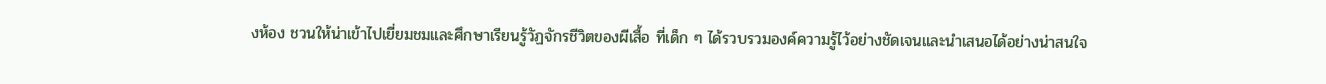งห้อง ชวนให้น่าเข้าไปเยี่ยมชมและศึกษาเรียนรู้วัฏจักรชีวิตของผีเสื้อ ที่เด็ก ๆ ได้รวบรวมองค์ความรู้ไว้อย่างชัดเจนและนำเสนอได้อย่างน่าสนใจ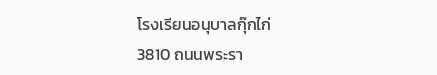โรงเรียนอนุบาลกุ๊กไก่
3810 ถนนพระรา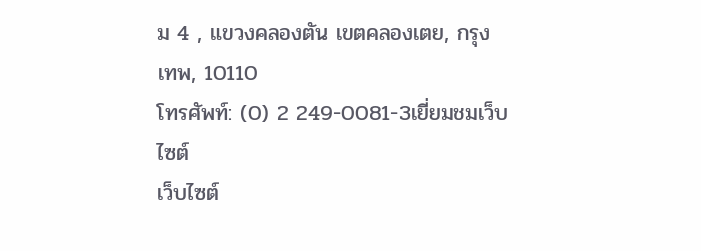ม 4 , แขวงคลองตัน เขตคลองเตย, กรุงเทพ, 10110
โทรศัพท์: (0) 2 249-0081-3เยี่ยมชมเว็บไซต์
เว็บไซต์